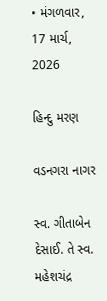• મંગળવાર, 17 માર્ચ, 2026

હિન્દુ મરણ

વડનગરા નાગર

સ્વ. ગીતાબેન દેસાઈ. તે સ્વ. મહેશચંદ્ર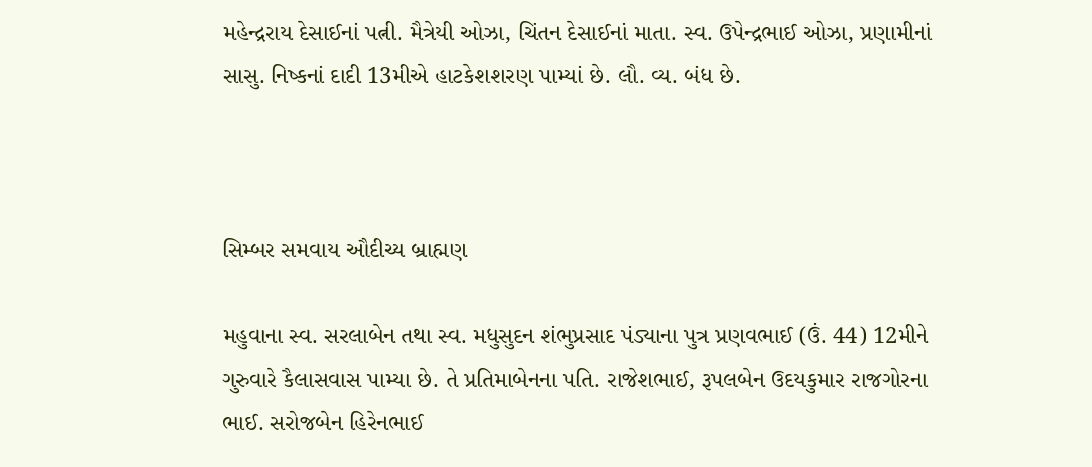મહેન્દ્રરાય દેસાઈનાં પત્ની. મૈત્રેયી ઓઝા, ચિંતન દેસાઈનાં માતા. સ્વ. ઉપેન્દ્રભાઈ ઓઝા, પ્રણામીનાં સાસુ. નિષ્કનાં દાદી 13મીએ હાટકેશશરણ પામ્યાં છે. લૌ. વ્ય. બંધ છે.



સિમ્બર સમવાય ઔદીચ્ય બ્રાહ્મણ

મહુવાના સ્વ. સરલાબેન તથા સ્વ. મધુસુદન શંભુપ્રસાદ પંડ્યાના પુત્ર પ્રણવભાઈ (ઉં. 44) 12મીને ગુરુવારે કૈલાસવાસ પામ્યા છે. તે પ્રતિમાબેનના પતિ. રાજેશભાઈ, રૂપલબેન ઉદયકુમાર રાજગોરના ભાઈ. સરોજબેન હિરેનભાઈ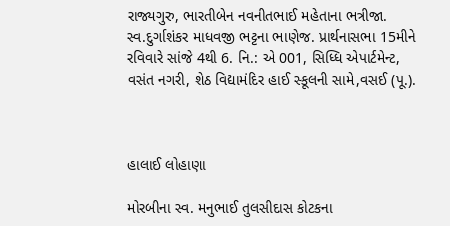રાજ્યગુરુ, ભારતીબેન નવનીતભાઈ મહેતાના ભત્રીજા. સ્વ.દુર્ગાશંકર માધવજી ભટ્ટના ભાણેજ. પ્રાર્થનાસભા 15મીને રવિવારે સાંજે 4થી 6. નિ.: એ 001, સિધ્ધિ એપાર્ટમેન્ટ, વસંત નગરી, શેઠ વિદ્યામંદિર હાઈ સ્કૂલની સામે,વસઈ (પૂ.).



હાલાઈ લોહાણા

મોરબીના સ્વ. મનુભાઈ તુલસીદાસ કોટકના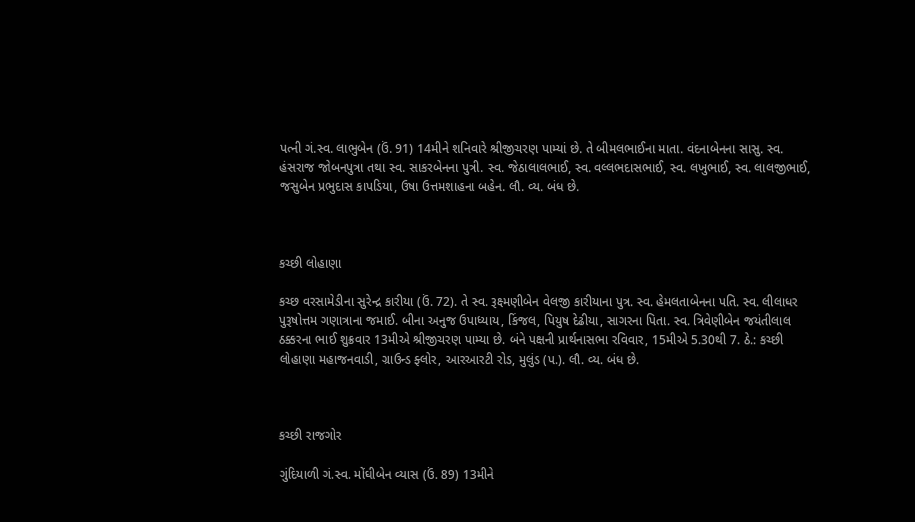પત્ની ગં.સ્વ. લાભુબેન (ઉં. 91) 14મીને શનિવારે શ્રીજીચરણ પામ્યાં છે. તે બીમલભાઈના માતા. વંદનાબેનના સાસુ. સ્વ. હંસરાજ જોબનપુત્રા તથા સ્વ. સાકરબેનના પુત્રી. સ્વ. જેઠાલાલભાઈ, સ્વ. વલ્લભદાસભાઈ, સ્વ. લખુભાઈ, સ્વ. લાલજીભાઈ, જસુબેન પ્રભુદાસ કાપડિયા, ઉષા ઉત્તમશાહના બહેન. લૌ. વ્ય. બંધ છે.



કચ્છી લોહાણા

કચ્છ વરસામેડીના સુરેન્દ્ર કારીયા (ઉં. 72). તે સ્વ. રૂક્ષ્મણીબેન વેલજી કારીયાના પુત્ર. સ્વ. હેમલતાબેનના પતિ. સ્વ. લીલાધર પુરૂષોત્તમ ગણાત્રાના જમાઈ. બીના અનુજ ઉપાધ્યાય, કિંજલ, પિયુષ દેઢીયા, સાગરના પિતા. સ્વ. ત્રિવેણીબેન જયંતીલાલ ઠક્કરના ભાઈ શુક્રવાર 13મીએ શ્રીજીચરણ પામ્યા છે. બંને પક્ષની પ્રાર્થનાસભા રવિવાર, 15મીએ 5.30થી 7. ઠે.: કચ્છી લોહાણા મહાજનવાડી, ગ્રાઉન્ડ ફ્લોર, આરઆરટી રોડ, મુલુંડ (પ.). લૌ. વ્ય. બંધ છે.



કચ્છી રાજગોર

ગુંદિયાળી ગં.સ્વ. મોંઘીબેન વ્યાસ (ઉં. 89) 13મીને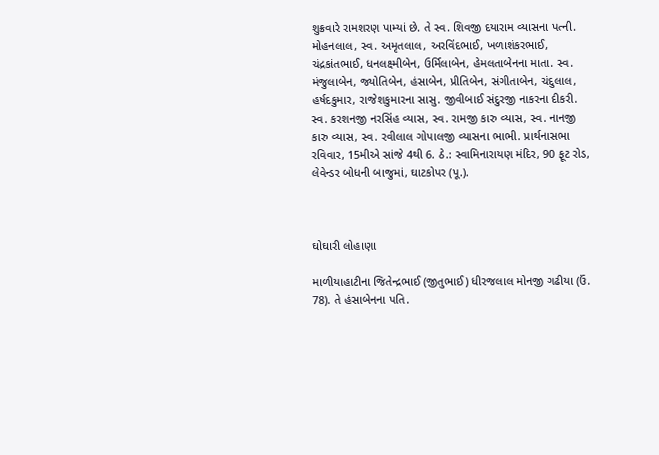શુક્રવારે રામશરણ પામ્યાં છે. તે સ્વ. શિવજી દયારામ વ્યાસના પત્ની. મોહનલાલ, સ્વ. અમૃતલાલ, અરવિંદભાઈ, ખળાશંકરભાઈ, ચંદ્રકાંતભાઈ, ધનલક્ષ્મીબેન, ઉર્મિલાબેન, હેમલતાબેનના માતા. સ્વ. મંજુલાબેન, જ્યોતિબેન, હંસાબેન, પ્રીતિબેન, સંગીતાબેન, ચંદુલાલ, હર્ષદકુમાર, રાજેશકુમારના સાસુ. જીવીબાઈ સંદુરજી નાકરના દીકરી. સ્વ. કરશનજી નરસિંહ વ્યાસ, સ્વ. રામજી કારુ વ્યાસ, સ્વ. નાનજી કારુ વ્યાસ, સ્વ. રવીલાલ ગોપાલજી વ્યાસના ભાભી. પ્રાર્થનાસભા રવિવાર, 15મીએ સાંજે 4થી 6. ઠે.: સ્વામિનારાયણ મંદિર, 90 ફૂટ રોડ, લેવેન્ડર બોધની બાજુમાં, ઘાટકોપર (પૂ.).



ઘોઘારી લોહાણા

માળીયાહાટીના જિતેન્દ્રભાઈ (જીતુભાઈ) ધીરજલાલ મોનજી ગઢીયા (ઉં. 78). તે હંસાબેનના પતિ.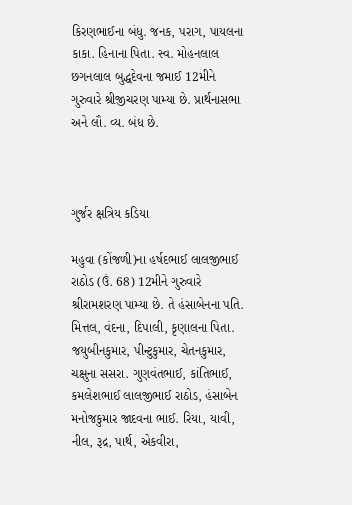કિરણભાઈના બંધુ. જનક, પરાગ, પાયલના કાકા. હિનાના પિતા. સ્વ. મોહનલાલ છગનલાલ બુદ્ધદેવના જમાઈ 12મીને ગુરુવારે શ્રીજીચરણ પામ્યા છે. પ્રાર્થનાસભા અને લૌ. વ્ય. બંધ છે.



ગુર્જર ક્ષત્રિય કડિયા

મહુવા (કોંજળી)ના હર્ષદભાઈ લાલજીભાઈ રાઠોડ (ઉં. 68) 12મીને ગુરુવારે શ્રીરામશરણ પામ્યા છે. તે હંસાબેનના પતિ. મિત્તલ, વંદના, દિપાલી, કૃણાલના પિતા. જયુબીનકુમાર, પીન્ટુકુમાર, ચેતનકુમાર, ચક્ષુના સસરા. ગુણવંતભાઈ, કાંતિભાઈ, કમલેશભાઈ લાલજીભાઈ રાઠોડ, હંસાબેન મનોજકુમાર જાદવના ભાઈ. રિયા, યાવી, નીલ, રૂદ્ર, પાર્થ, એકવીરા,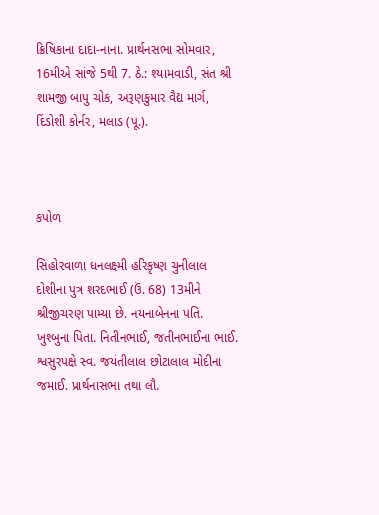ક્રિષિકાના દાદા-નાના. પ્રાર્થનસભા સોમવાર, 16મીએ સાંજે 5થી 7. ઠે.: શ્યામવાડી, સંત શ્રી શામજી બાપુ ચોક, અરૂણકુમાર વૈદ્ય માર્ગ, દિંડોશી કોર્નર, મલાડ (પૂ.).



કપોળ

સિહોરવાળા ધનલક્ષ્મી હરિકૃષ્ણ ચુનીલાલ દોશીના પુત્ર શરદભાઈ (ઉં. 68) 13મીને શ્રીજીચરણ પામ્યા છે. નયનાબેનના પતિ. ખુશ્બુના પિતા. નિતીનભાઈ, જતીનભાઈના ભાઈ. શ્વસુરપક્ષે સ્વ. જયંતીલાલ છોટાલાલ મોદીના જમાઈ. પ્રાર્થનાસભા તથા લૌ.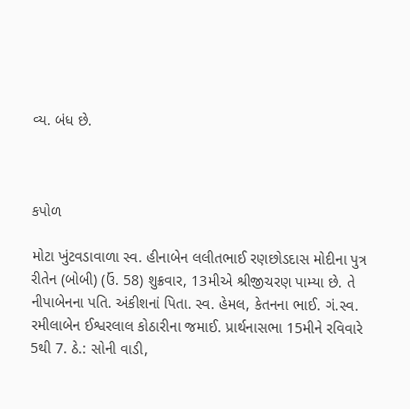વ્ય. બંધ છે.



કપોળ

મોટા ખુંટવડાવાળા સ્વ. હીનાબેન લલીતભાઈ રણછોડદાસ મોદીના પુત્ર રીતેન (બોબી) (ઉં. 58) શુક્રવાર, 13મીએ શ્રીજીચરણ પામ્યા છે. તે નીપાબેનના પતિ. અંકીશનાં પિતા. સ્વ. હેમલ, કેતનના ભાઈ. ગં.સ્વ. રમીલાબેન ઈશ્વરલાલ કોઠારીના જમાઈ. પ્રાર્થનાસભા 15મીને રવિવારે 5થી 7. ઠે.: સોની વાડી,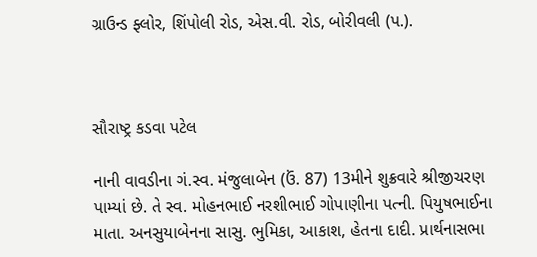ગ્રાઉન્ડ ફ્લોર, શિંપોલી રોડ, એસ.વી. રોડ, બોરીવલી (પ.).



સૌરાષ્ટ્ર કડવા પટેલ

નાની વાવડીના ગં.સ્વ. મંજુલાબેન (ઉં. 87) 13મીને શુક્રવારે શ્રીજીચરણ પામ્યાં છે. તે સ્વ. મોહનભાઈ નરશીભાઈ ગોપાણીના પત્ની. પિયુષભાઈના માતા. અનસુયાબેનના સાસુ. ભુમિકા, આકાશ, હેતના દાદી. પ્રાર્થનાસભા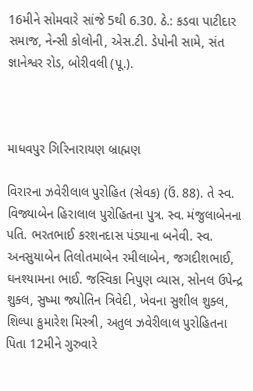16મીને સોમવારે સાંજે 5થી 6.30. ઠે.: કડવા પાટીદાર સમાજ, નેન્સી કોલોની, એસ.ટી. ડેપોની સામે, સંત જ્ઞાનેશ્વર રોડ, બોરીવલી (પૂ.).



માધવપુર ગિરિનારાયણ બ્રાહ્મણ

વિરારના ઝવેરીલાલ પુરોહિત (સેવક) (ઉં. 88). તે સ્વ. વિજ્યાબેન હિરાલાલ પુરોહિતના પુત્ર. સ્વ. મંજુલાબેનના પતિ. ભરતભાઈ કરશનદાસ પંડ્યાના બનેવી. સ્વ. અનસુયાબેન તિલોતમાબેન રમીલાબેન, જગદીશભાઈ, ઘનશ્યામના ભાઈ. જસ્વિકા નિપુણ વ્યાસ, સોનલ ઉપેન્દ્ર શુક્લ, સુષ્મા જ્યોતિન ત્રિવેદી, ખેવના સુશીલ શુક્લ, શિલ્પા કુમારેશ મિસ્ત્રી, અતુલ ઝવેરીલાલ પુરોહિતના પિતા 12મીને ગુરુવારે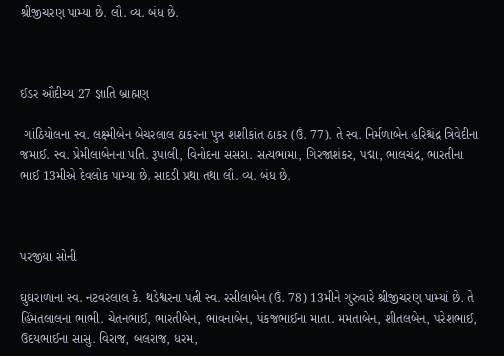શ્રીજીચરણ પામ્યા છે. લૌ. વ્ય. બંધ છે.



ઈડર ઔદીચ્ય 27 જ્ઞાતિ બ્રાહ્મણ

 ગાંઠિયોલના સ્વ. લક્ષ્મીબેન બેચરલાલ ઠાકરના પુત્ર શશીકાંત ઠાકર (ઉં. 77). તે સ્વ. નિર્મળાબેન હરિશ્ચંદ્ર ત્રિવેદીના જમાઈ. સ્વ. પ્રેમીલાબેનના પતિ. રૂપાલી, વિનોદના સસરા. સત્યભામા, ગિરજાશંકર, પદ્મા, ભાલચંદ્ર, ભારતીના ભાઈ 13મીએ દેવલોક પામ્યા છે. સાદડી પ્રથા તથા લૌ. વ્ય. બંધ છે.



પરજીયા સોની

ઘુઘરાળાના સ્વ. નટવરલાલ કે. થડેશ્વરના પત્ની સ્વ. રસીલાબેન (ઉં. 78) 13મીને ગુરુવારે શ્રીજીચરણ પામ્યાં છે. તે હિંમતલાલના ભાભી. ચેતનભાઈ, ભારતીબેન, ભાવનાબેન, પંકજભાઈના માતા. મમતાબેન, શીતલબેન, પરેશભાઈ, ઉદયભાઈના સાસુ. વિરાજ, બલરાજ, ધરમ,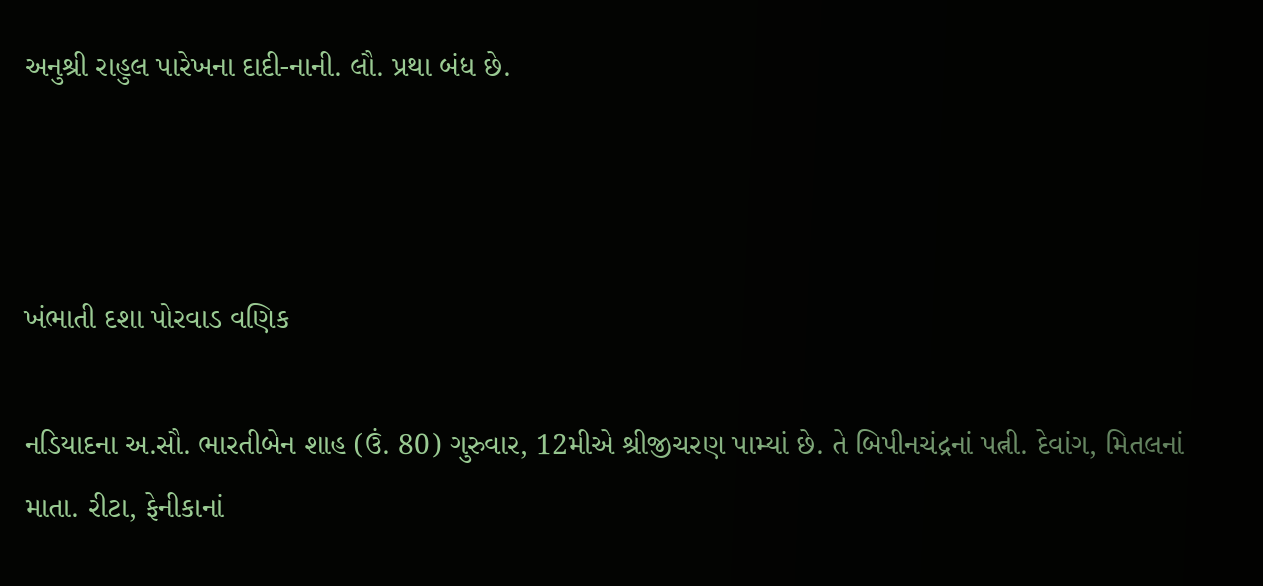અનુશ્રી રાહુલ પારેખના દાદી-નાની. લૌ. પ્રથા બંધ છે.



ખંભાતી દશા પોરવાડ વણિક

નડિયાદના અ.સૌ. ભારતીબેન શાહ (ઉં. 80) ગુરુવાર, 12મીએ શ્રીજીચરણ પામ્યાં છે. તે બિપીનચંદ્રનાં પત્ની. દેવાંગ, મિતલનાં માતા. રીટા, ફેનીકાનાં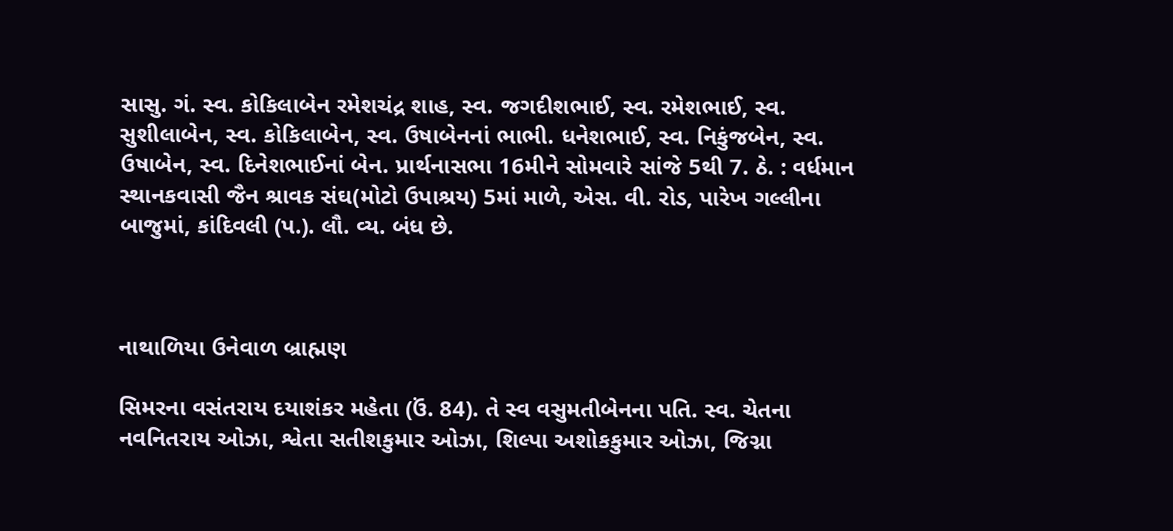સાસુ. ગં. સ્વ. કોકિલાબેન રમેશચંદ્ર શાહ, સ્વ. જગદીશભાઈ, સ્વ. રમેશભાઈ, સ્વ. સુશીલાબેન, સ્વ. કોકિલાબેન, સ્વ. ઉષાબેનનાં ભાભી. ધનેશભાઈ, સ્વ. નિકુંજબેન, સ્વ. ઉષાબેન, સ્વ. દિનેશભાઈનાં બેન. પ્રાર્થનાસભા 16મીને સોમવારે સાંજે 5થી 7. ઠે. : વર્ધમાન સ્થાનકવાસી જૈન શ્રાવક સંઘ(મોટો ઉપાશ્રય) 5માં માળે, એસ. વી. રોડ, પારેખ ગલ્લીના બાજુમાં, કાંદિવલી (પ.). લૌ. વ્ય. બંધ છે.



નાથાળિયા ઉનેવાળ બ્રાહ્મણ

સિમરના વસંતરાય દયાશંકર મહેતા (ઉં. 84). તે સ્વ વસુમતીબેનના પતિ. સ્વ. ચેતના નવનિતરાય ઓઝા, શ્વેતા સતીશકુમાર ઓઝા, શિલ્પા અશોકકુમાર ઓઝા, જિગ્ના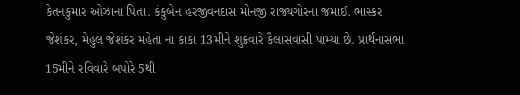કેતનકુમાર ઓઝાના પિતા. કંકુબેન હરજીવનદાસ મોનજી રાજ્યગોરના જમાઈ. ભાસ્કર જેશંકર, મેહુલ જેશંકર મહેતા ના કાકા 13મીને શુક્રવારે કૈલાસવાસી પામ્યા છે. પ્રાર્થનાસભા 15મીને રવિવારે બપોરે 5થી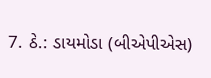7. ઠે.: ડાયમોડા (બીએપીએસ)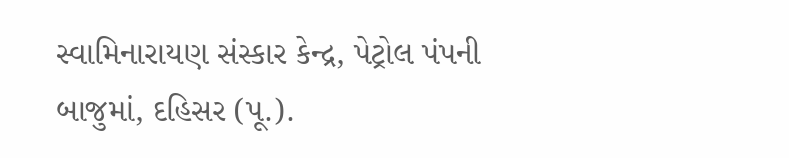સ્વામિનારાયણ સંસ્કાર કેન્દ્ર, પેટ્રોલ પંપની બાજુમાં, દહિસર (પૂ.).